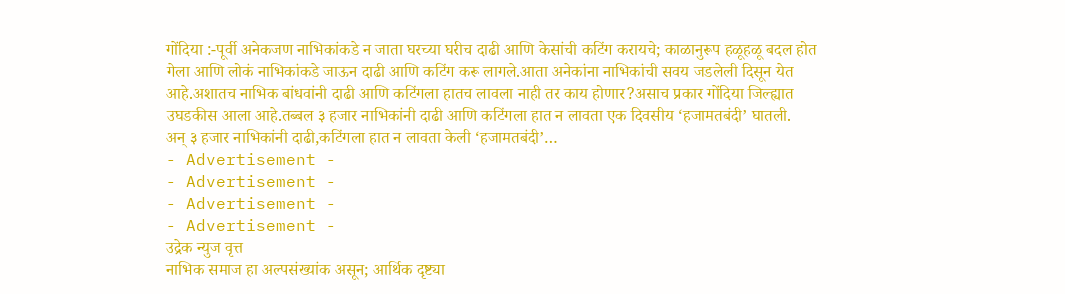गोंदिया :-पूर्वी अनेकजण नाभिकांकडे न जाता घरच्या घरीच दाढी आणि केसांची कटिंग करायचे; काळानुरूप हळूहळू बदल होत गेला आणि लोकं नाभिकांकडे जाऊन दाढी आणि कटिंग करू लागले.आता अनेकांना नाभिकांची सवय जडलेली दिसून येत आहे.अशातच नाभिक बांधवांनी दाढी आणि कटिंगला हातच लावला नाही तर काय होणार?असाच प्रकार गोंदिया जिल्ह्यात उघडकीस आला आहे.तब्बल ३ हजार नाभिकांनी दाढी आणि कटिंगला हात न लावता एक दिवसीय ‘हजामतबंदी’ घातली.
अन् ३ हजार नाभिकांनी दाढी,कटिंगला हात न लावता केली ‘हजामतबंदी’…
- Advertisement -
- Advertisement -
- Advertisement -
- Advertisement -
उद्रेक न्युज वृत्त
नाभिक समाज हा अल्पसंख्यांक असून; आर्थिक दृष्ट्या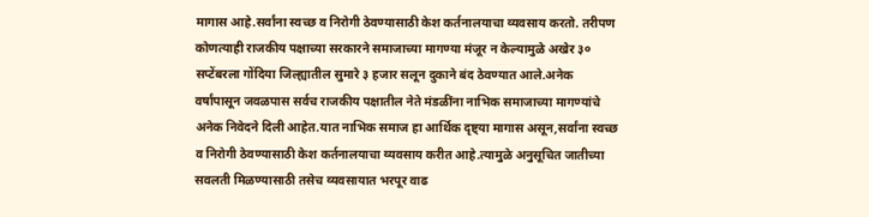मागास आहे.सर्वांना स्वच्छ व निरोगी ठेवण्यासाठी केश कर्तनालयाचा व्यवसाय करतो. तरीपण कोणत्याही राजकीय पक्षाच्या सरकारने समाजाच्या मागण्या मंजूर न केल्यामुळे अखेर ३० सप्टेंबरला गोंदिया जिल्ह्यातील सुमारे ३ हजार सलून दुकाने बंद ठेवण्यात आले.अनेक वर्षांपासून जवळपास सर्वच राजकीय पक्षातील नेते मंडळींना नाभिक समाजाच्या मागण्यांचे अनेक निवेदने दिली आहेत.यात नाभिक समाज हा आर्थिक दृष्ट्या मागास असून,सर्वांना स्वच्छ व निरोगी ठेवण्यासाठी केश कर्तनालयाचा व्यवसाय करीत आहे.त्यामुळे अनुसूचित जातीच्या सवलती मिळण्यासाठी तसेच व्यवसायात भरपूर वाढ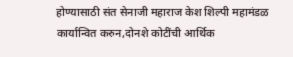होण्यासाठी संत सेनाजी महाराज केश शिल्पी महामंडळ कार्यान्वित करुन,दोनशे कोटींची आर्थिक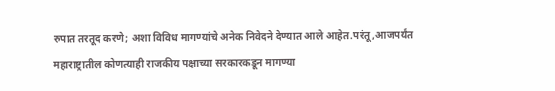रुपात तरतूद करणे; अशा विविध मागण्यांचे अनेक निवेदने देण्यात आले आहेत.परंतू,आजपर्यंत महाराष्ट्रातील कोणत्याही राजकीय पक्षाच्या सरकारकडून मागण्या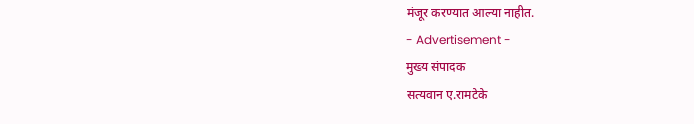मंजूर करण्यात आल्या नाहीत.
- Advertisement -
मुख्य संपादक
सत्यवान ए.रामटेके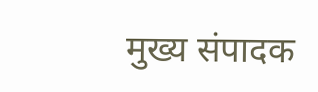मुख्य संपादक